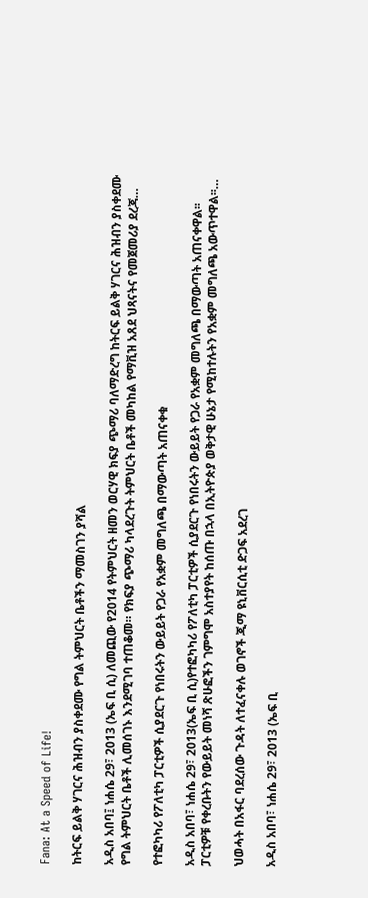Fana: At a Speed of Life!

ከትርፍ ይልቅ ሃገርና ሕዝብን ያስቀደሙ የግል ትምህርት ቤቶችን ማመስገን ያሻል

አዲስ አበባ፤ ነሐሴ 29፣ 2013 (ኤፍ ቢ ሲ) ለመጪው የ2014 የትምህርት ዘመን ወርሃዊ ክፍያ ጭማሪ ባለማድረግ ከትርፍ ይልቅ ሃገርና ሕዝብን ያስቀደሙ የግል ትምህርት ቤቶች ሊመሰገኑ እንደሚገባ ተጠቆመ። የክፍያ ጭማሪ ካላደረጉት ትምህርት ቤቶች መካከል የማቪዝ አጸደ ህጻናትና የመጀመሪያ ደረጃ…

የተፎካካሪ የፖለቲካ ፓርቲዎች ሲያደርጉ የነበሩትን ውይይት የጋራ የአቋም መግለጫ በማውጣት አጠናቀቁ

አዲስ አበባ፣ ነሐሴ 29፣ 2013(ኤፍ ቢ ሲ)የተፎካካሪ የፖለቲካ ፓርቲዎች ሲያደርጉ የነበሩትን ውይይት የጋራ የአቋም መግለጫ በማውጣት አጠናቀዋል፡፡ ፓርቲዎቹ የቀረቡትን የውይይት መነሻ ጽሁፎችን ገምግሞ አስተያየት ከሰጡ በኋላ በኢትዮጵያ ወቅታዊ ሁኔታ የሚከተሉትን የአቋም መግለጫ አውጥተዋል፡፡…

ህወሓት በአፋር ባደረሰው ጉዳት ለተፈናቀሉ ወገኖች ጂማ ዩኒቨርሲቲ ድጋፍ አደረገ

አዲስ አበባ፣ ነሐሴ 29፣ 2013 (ኤፍ ቢ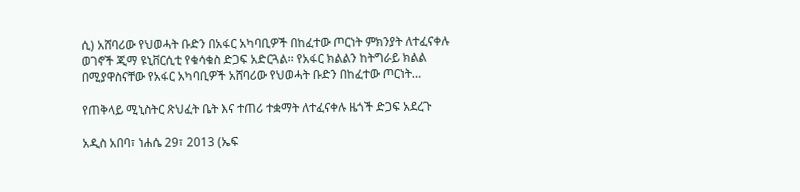ሲ) አሸባሪው የህወሓት ቡድን በአፋር አካባቢዎች በከፈተው ጦርነት ምክንያት ለተፈናቀሉ ወገኖች ጂማ ዩኒቨርሲቲ የቁሳቁስ ድጋፍ አድርጓል፡፡ የአፋር ክልልን ከትግራይ ክልል በሚያዋስናቸው የአፋር አካባቢዎች አሸባሪው የህወሓት ቡድን በከፈተው ጦርነት…

የጠቅላይ ሚኒስትር ጽህፈት ቤት እና ተጠሪ ተቋማት ለተፈናቀሉ ዜጎች ድጋፍ አደረጉ

አዲስ አበባ፣ ነሐሴ 29፣ 2013 (ኤፍ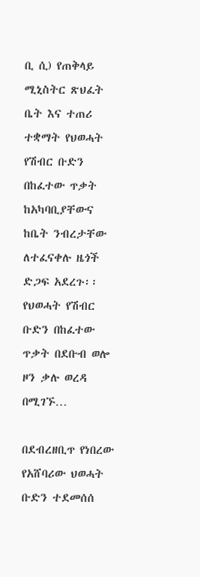ቢ ሲ) የጠቅላይ ሚኒስትር ጽህፈት ቤት እና ተጠሪ ተቋማት የህወሓት የሽብር ቡድን በከፈተው ጥቃት ከአካባቢያቸውና ከቤት ንብረታቸው ለተፈናቀሉ ዜጎች ድጋፍ አደረጉ፡፡ የህወሓት የሽብር ቡድን በከፈተው ጥቃት በደቡብ ወሎ ዞን ቃሉ ወረዳ በሚገኙ…

በደብረዘቢጥ የነበረው የአሸባሪው ህወሓት ቡድን ተደመሰሰ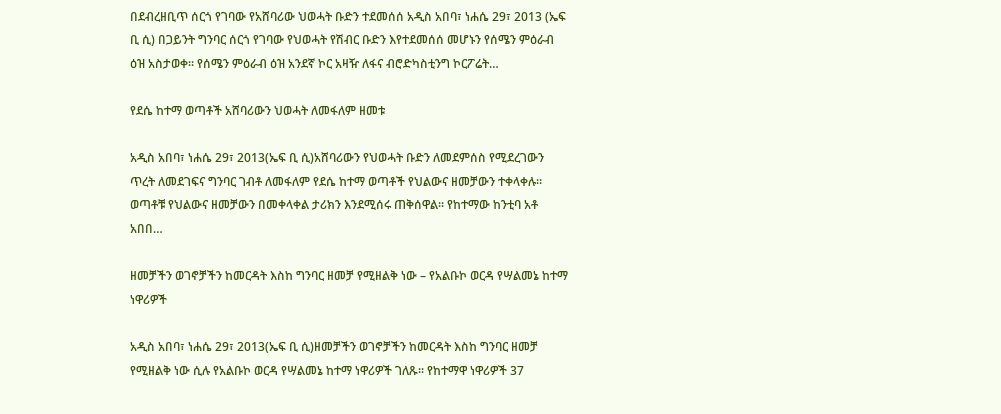በደብረዘቢጥ ሰርጎ የገባው የአሸባሪው ህወሓት ቡድን ተደመሰሰ አዲስ አበባ፣ ነሐሴ 29፣ 2013 (ኤፍ ቢ ሲ) በጋይንት ግንባር ሰርጎ የገባው የህወሓት የሽብር ቡድን እየተደመሰሰ መሆኑን የሰሜን ምዕራብ ዕዝ አስታወቀ፡፡ የሰሜን ምዕራብ ዕዝ አንደኛ ኮር አዛዥ ለፋና ብሮድካስቲንግ ኮርፖሬት…

የደሴ ከተማ ወጣቶች አሸባሪውን ህወሓት ለመፋለም ዘመቱ

አዲስ አበባ፣ ነሐሴ 29፣ 2013(ኤፍ ቢ ሲ)አሸባሪውን የህወሓት ቡድን ለመደምሰስ የሚደረገውን ጥረት ለመደገፍና ግንባር ገብቶ ለመፋለም የደሴ ከተማ ወጣቶች የህልውና ዘመቻውን ተቀላቀሉ። ወጣቶቹ የህልውና ዘመቻውን በመቀላቀል ታሪክን እንደሚሰሩ ጠቅሰዋል። የከተማው ከንቲባ አቶ አበበ…

ዘመቻችን ወገኖቻችን ከመርዳት እስከ ግንባር ዘመቻ የሚዘልቅ ነው – የአልቡኮ ወርዳ የሣልመኔ ከተማ ነዋሪዎች

አዲስ አበባ፣ ነሐሴ 29፣ 2013(ኤፍ ቢ ሲ)ዘመቻችን ወገኖቻችን ከመርዳት እስከ ግንባር ዘመቻ የሚዘልቅ ነው ሲሉ የአልቡኮ ወርዳ የሣልመኔ ከተማ ነዋሪዎች ገለጹ፡፡ የከተማዋ ነዋሪዎች 37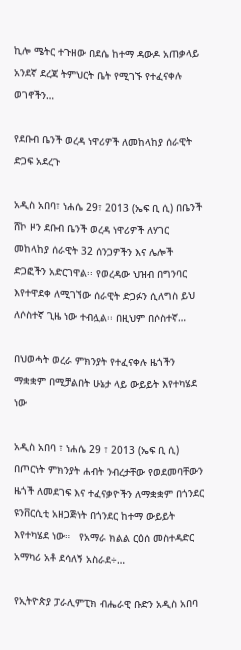ኪሎ ሜትር ተጉዘው በደሴ ከተማ ዳውዶ አጠቃላይ አንደኛ ደረጃ ትምህርት ቤት የሚገኙ የተፈናቀሉ ወገኖችን…

የደቡብ ቤንች ወረዳ ነዋሪዎች ለመከላከያ ሰራዊት ድጋፍ አደረጉ

አዲስ አበባ፣ ነሐሴ 29፣ 2013 (ኤፍ ቢ ሲ) በቤንች ሸኮ ዞን ደቡብ ቤንች ወረዳ ነዋሪዎች ለሃገር መከላከያ ሰራዊት 32 ሰንጋዎችን እና ሌሎች ድጋፎችን አድርገዋል፡፡ የወረዳው ህዝብ በግንባር እየተዋደቀ ለሚገኘው ሰራዊት ድጋፉን ሲለግስ ይህ ለሶስተኛ ጊዜ ነው ተብሏል፡፡ በዚህም በሶስተኛ…

በህወሓት ወረራ ምክንያት የተፈናቀሉ ዜጎችን ማቋቋም በሚቻልበት ሁኔታ ላይ ውይይት እየተካሄደ ነው

አዲስ አበባ ፣ ነሐሴ 29 ፣ 2013 (ኤፍ ቢ ሲ) በጦርነት ምክንያት ሐብት ንብረታቸው የወደመባቸውን ዜጎች ለመደገፍ እና ተፈናቃዮችን ለማቋቋም በጎንደር ዩንቨርሲቲ አዘጋጅነት በጎንደር ከተማ ውይይት እየተካሄደ ነው።   የአማራ ክልል ርዕሰ መስተዳድር አማካሪ አቶ ደሳለኝ አስራደ÷…

የኢትዮጵያ ፓራሊምፒክ ብሔራዊ ቡድን አዲስ አበባ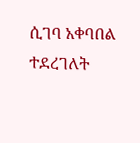ሲገባ አቀባበል ተደረገለት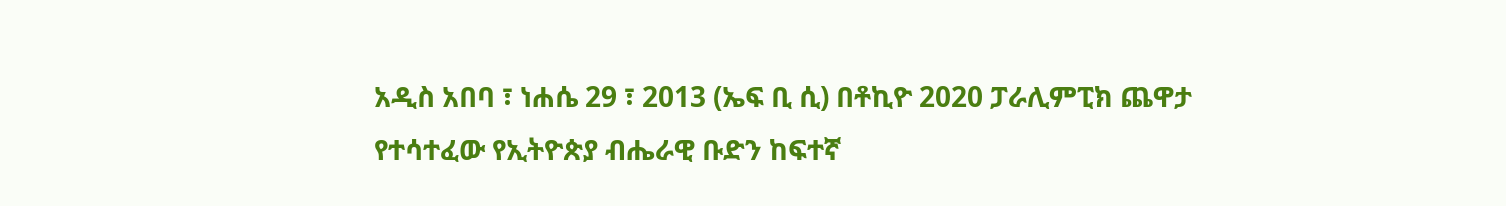አዲስ አበባ ፣ ነሐሴ 29 ፣ 2013 (ኤፍ ቢ ሲ) በቶኪዮ 2020 ፓራሊምፒክ ጨዋታ የተሳተፈው የኢትዮጵያ ብሔራዊ ቡድን ከፍተኛ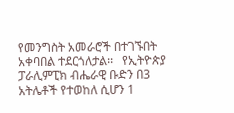የመንግስት አመራሮች በተገኙበት አቀባበል ተደርጎለታል፡፡   የኢትዮጵያ ፓራሊምፒክ ብሔራዊ ቡድን በ3 አትሌቶች የተወከለ ሲሆን 1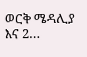ወርቅ ሜዳሊያ እና 2…